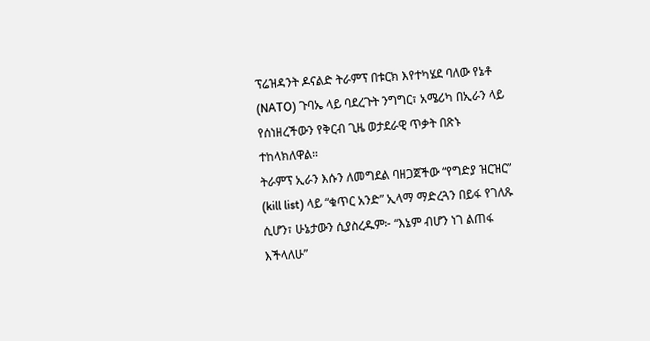ፕሬዝዳንት ዶናልድ ትራምፕ በቱርክ እየተካሄደ ባለው የኔቶ (NATO) ጉባኤ ላይ ባደረጉት ንግግር፣ አሜሪካ በኢራን ላይ የሰነዘረችውን የቅርብ ጊዜ ወታደራዊ ጥቃት በጽኑ ተከላክለዋል።
ትራምፕ ኢራን እሱን ለመግደል ባዘጋጀችው “የግድያ ዝርዝር” (kill list) ላይ “ቁጥር አንድ” ኢላማ ማድረጓን በይፋ የገለጹ ሲሆን፣ ሁኔታውን ሲያስረዱም፦ “እኔም ብሆን ነገ ልጠፋ እችላለሁ”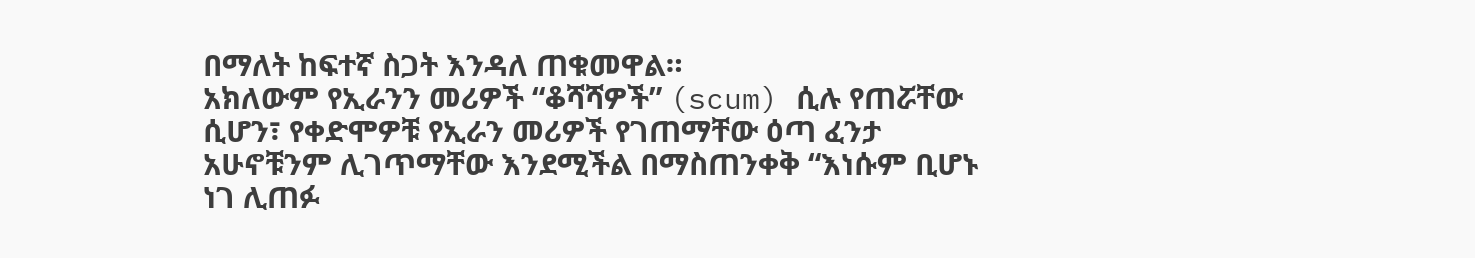በማለት ከፍተኛ ስጋት እንዳለ ጠቁመዋል።
አክለውም የኢራንን መሪዎች “ቆሻሻዎች” (scum) ሲሉ የጠሯቸው ሲሆን፣ የቀድሞዎቹ የኢራን መሪዎች የገጠማቸው ዕጣ ፈንታ አሁኖቹንም ሊገጥማቸው እንደሚችል በማስጠንቀቅ “እነሱም ቢሆኑ ነገ ሊጠፉ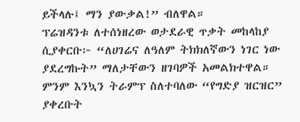ይችላሉ፤ ማን ያውቃል!” ብለዋል።
ፕሬዝዳንቱ ለተሰነዘረው ወታደራዊ ጥቃት መከላከያ ሲያቀርቡ፦ “ለሀገሬና ለዓለም ትክክለኛውን ነገር ነው ያደረግኩት” ማለታቸውን ዘገባዎች አመልክተዋል።
ምንም እንኳን ትራምፕ ስለተባለው “የግድያ ዝርዝር” ያቀረቡት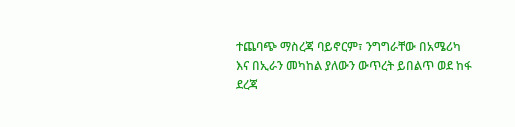ተጨባጭ ማስረጃ ባይኖርም፣ ንግግራቸው በአሜሪካ እና በኢራን መካከል ያለውን ውጥረት ይበልጥ ወደ ከፋ ደረጃ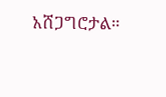አሸጋግሮታል።